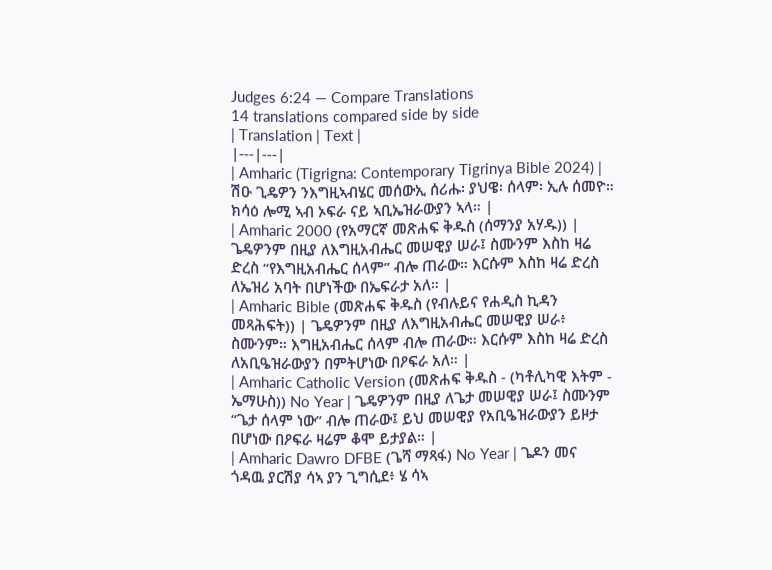Judges 6:24 — Compare Translations
14 translations compared side by side
| Translation | Text |
|---|---|
| Amharic (Tigrigna: Contemporary Tigrinya Bible 2024) | ሽዑ ጊዴዎን ንእግዚኣብሄር መሰውኢ ሰሪሑ፡ ያህዌ፡ ሰላም፡ ኢሉ ሰመዮ። ክሳዕ ሎሚ ኣብ ኦፍራ ናይ ኣቢኤዝራውያን ኣላ። |
| Amharic 2000 (የአማርኛ መጽሐፍ ቅዱስ (ሰማንያ አሃዱ)) | ጌዴዎንም በዚያ ለእግዚአብሔር መሠዊያ ሠራ፤ ስሙንም እስከ ዛሬ ድረስ “የእግዚአብሔር ሰላም” ብሎ ጠራው። እርሱም እስከ ዛሬ ድረስ ለኤዝሪ አባት በሆነችው በኤፍራታ አለ። |
| Amharic Bible (መጽሐፍ ቅዱስ (የብሉይና የሐዲስ ኪዳን መጻሕፍት)) | ጌዴዎንም በዚያ ለእግዚአብሔር መሠዊያ ሠራ፥ ስሙንም። እግዚአብሔር ሰላም ብሎ ጠራው። እርሱም እስከ ዛሬ ድረስ ለአቢዔዝራውያን በምትሆነው በዖፍራ አለ። |
| Amharic Catholic Version (መጽሐፍ ቅዱስ - (ካቶሊካዊ እትም - ኤማሁስ)) No Year | ጌዴዎንም በዚያ ለጌታ መሠዊያ ሠራ፤ ስሙንም “ጌታ ሰላም ነው” ብሎ ጠራው፤ ይህ መሠዊያ የአቢዔዝራውያን ይዞታ በሆነው በዖፍራ ዛሬም ቆሞ ይታያል። |
| Amharic Dawro DFBE (ጌሻ ማጻፋ) No Year | ጌዶን መና ጎዳዉ ያርሽያ ሳኣ ያን ጊግሲደ፥ ሄ ሳኣ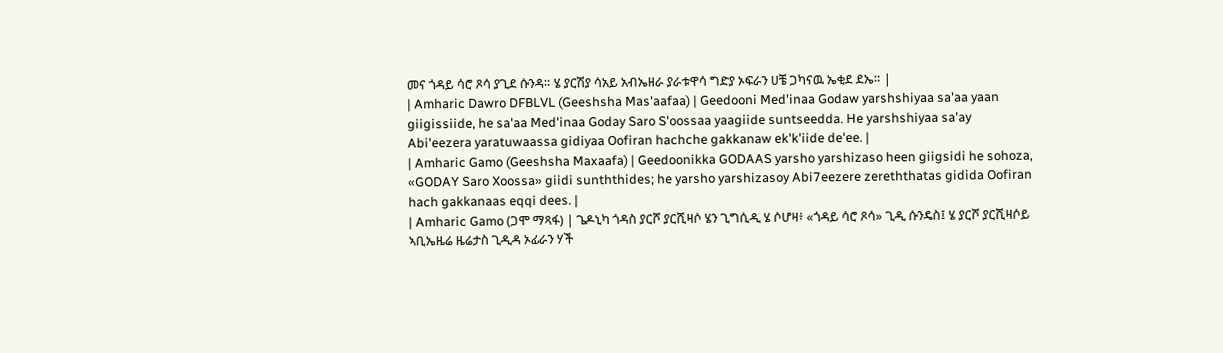መና ጎዳይ ሳሮ ጾሳ ያጊደ ሱንዳ። ሄ ያርሽያ ሳአይ አብኤዘራ ያራቱዋሳ ግድያ ኦፍራን ሀቼ ጋካናዉ ኤቂደ ደኤ። |
| Amharic Dawro DFBLVL (Geeshsha Mas'aafaa) | Geedooni Med'inaa Godaw yarshshiyaa sa'aa yaan giigissiide, he sa'aa Med'inaa Goday Saro S'oossaa yaagiide suntseedda. He yarshshiyaa sa'ay Abi'eezera yaratuwaassa gidiyaa Oofiran hachche gakkanaw ek'k'iide de'ee. |
| Amharic Gamo (Geeshsha Maxaafa) | Geedoonikka GODAAS yarsho yarshizaso heen giigsidi he sohoza, «GODAY Saro Xoossa» giidi sunththides; he yarsho yarshizasoy Abi7eezere zereththatas gidida Oofiran hach gakkanaas eqqi dees. |
| Amharic Gamo (ጋሞ ማጻፋ) | ጌዶኒካ ጎዳስ ያርሾ ያርሺዛሶ ሄን ጊግሲዲ ሄ ሶሆዛ፥ «ጎዳይ ሳሮ ጾሳ» ጊዲ ሱንዴስ፤ ሄ ያርሾ ያርሺዛሶይ ኣቢኤዜሬ ዜሬታስ ጊዲዳ ኦፊራን ሃች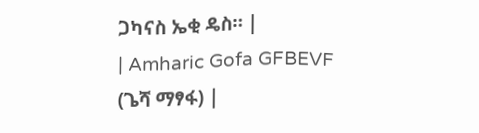ጋካናስ ኤቂ ዴስ። |
| Amharic Gofa GFBEVF (ጌሻ ማፃፋ) |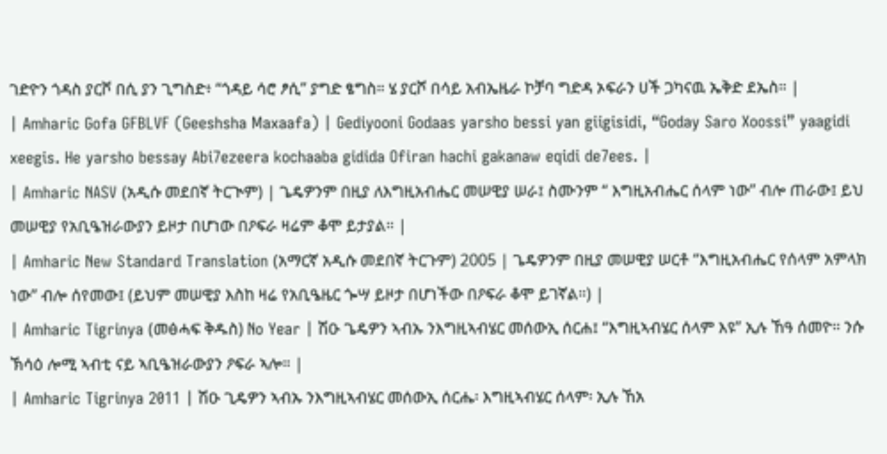ገድዮን ጎዳስ ያርሾ በሲ ያን ጊግስድ፥ “ጎዳይ ሳሮ ፆሲ” ያግድ ፄግስ። ሄ ያርሾ በሳይ አብኤዜራ ኮቻባ ግድዳ ኦፍራን ሀች ጋካናዉ ኤቅድ ደኤስ። |
| Amharic Gofa GFBLVF (Geeshsha Maxaafa) | Gediyooni Godaas yarsho bessi yan giigisidi, “Goday Saro Xoossi” yaagidi xeegis. He yarsho bessay Abi7ezeera kochaaba gidida Ofiran hachi gakanaw eqidi de7ees. |
| Amharic NASV (አዲሱ መደበኛ ትርጒም) | ጌዴዎንም በዚያ ለእግዚአብሔር መሠዊያ ሠራ፤ ስሙንም “ እግዚአብሔር ሰላም ነው” ብሎ ጠራው፤ ይህ መሠዊያ የአቢዔዝራውያን ይዞታ በሆነው በዖፍራ ዛሬም ቆሞ ይታያል። |
| Amharic New Standard Translation (አማርኛ አዲሱ መደበኛ ትርጉም) 2005 | ጌዴዎንም በዚያ መሠዊያ ሠርቶ “እግዚአብሔር የሰላም አምላክ ነው” ብሎ ሰየመው፤ (ይህም መሠዊያ እስከ ዛሬ የአቢዔዜር ጐሣ ይዞታ በሆነችው በዖፍራ ቆሞ ይገኛል።) |
| Amharic Tigrinya (መፅሓፍ ቅዱስ) No Year | ሽዑ ጌዴዎን ኣብኡ ንእግዚኣብሄር መሰውኢ ሰርሐ፤ “እግዚኣብሄር ሰላም እዩ” ኢሉ ኸዓ ሰመዮ። ንሱ ኽሳዕ ሎሚ ኣብቲ ናይ ኣቢዔዝራውያን ዖፍራ ኣሎ። |
| Amharic Tigrinya 2011 | ሽዑ ጊዴዎን ኣብኡ ንእግዚኣብሄር መሰውኢ ሰርሔ፡ እግዚኣብሄር ሰላም፡ ኢሉ ኸአ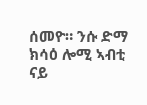ሰመዮ። ንሱ ድማ ክሳዕ ሎሚ ኣብቲ ናይ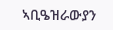ኣቢዔዝራውያን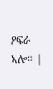ዖፍራ ኣሎ። |